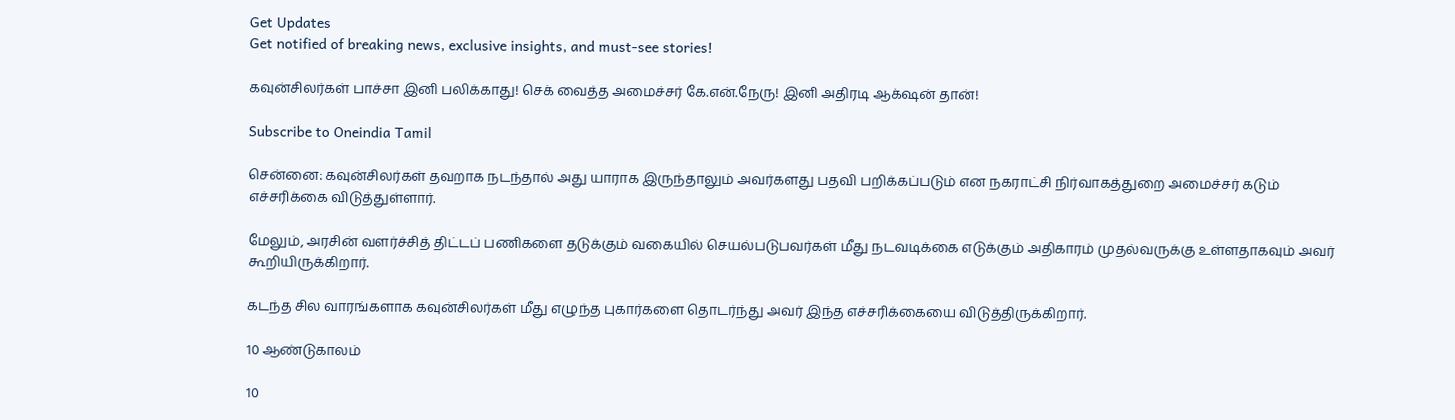Get Updates
Get notified of breaking news, exclusive insights, and must-see stories!

கவுன்சிலர்கள் பாச்சா இனி பலிக்காது! செக் வைத்த அமைச்சர் கே.என்.நேரு! இனி அதிரடி ஆக்‌ஷன் தான்!

Subscribe to Oneindia Tamil

சென்னை: கவுன்சிலர்கள் தவறாக நடந்தால் அது யாராக இருந்தாலும் அவர்களது பதவி பறிக்கப்படும் என நகராட்சி நிர்வாகத்துறை அமைச்சர் கடும் எச்சரிக்கை விடுத்துள்ளார்.

மேலும், அரசின் வளர்ச்சித் திட்டப் பணிகளை தடுக்கும் வகையில் செயல்படுபவர்கள் மீது நடவடிக்கை எடுக்கும் அதிகாரம் முதல்வருக்கு உள்ளதாகவும் அவர் கூறியிருக்கிறார்.

கடந்த சில வாரங்களாக கவுன்சிலர்கள் மீது எழுந்த புகார்களை தொடர்ந்து அவர் இந்த எச்சரிக்கையை விடுத்திருக்கிறார்.

10 ஆண்டுகாலம்

10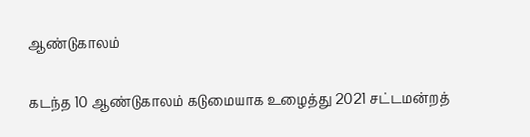ஆண்டுகாலம்

கடந்த 10 ஆண்டுகாலம் கடுமையாக உழைத்து 2021 சட்டமன்றத்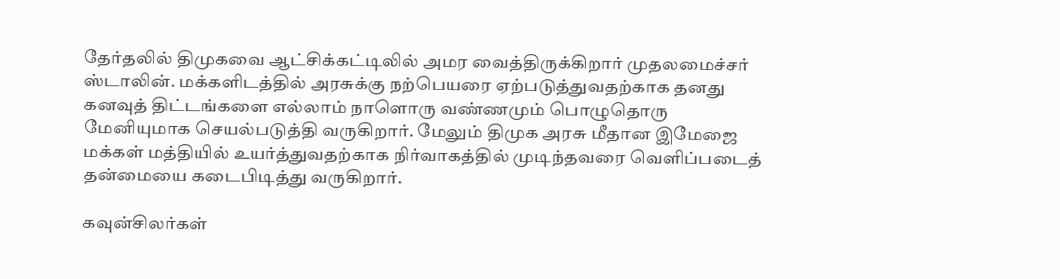தேர்தலில் திமுகவை ஆட்சிக்கட்டிலில் அமர வைத்திருக்கிறார் முதலமைச்சர் ஸ்டாலின். மக்களிடத்தில் அரசுக்கு நற்பெயரை ஏற்படுத்துவதற்காக தனது கனவுத் திட்டங்களை எல்லாம் நாளொரு வண்ணமும் பொழுதொரு மேனியுமாக செயல்படுத்தி வருகிறார். மேலும் திமுக அரசு மீதான இமேஜை மக்கள் மத்தியில் உயர்த்துவதற்காக நிர்வாகத்தில் முடிந்தவரை வெளிப்படைத் தன்மையை கடைபிடித்து வருகிறார்.

கவுன்சிலர்கள்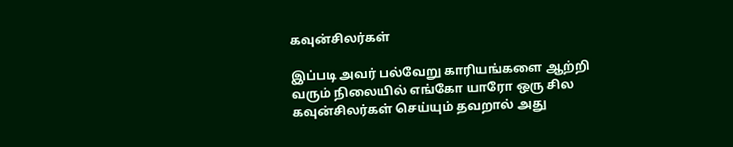கவுன்சிலர்கள்

இப்படி அவர் பல்வேறு காரியங்களை ஆற்றி வரும் நிலையில் எங்கோ யாரோ ஒரு சில கவுன்சிலர்கள் செய்யும் தவறால் அது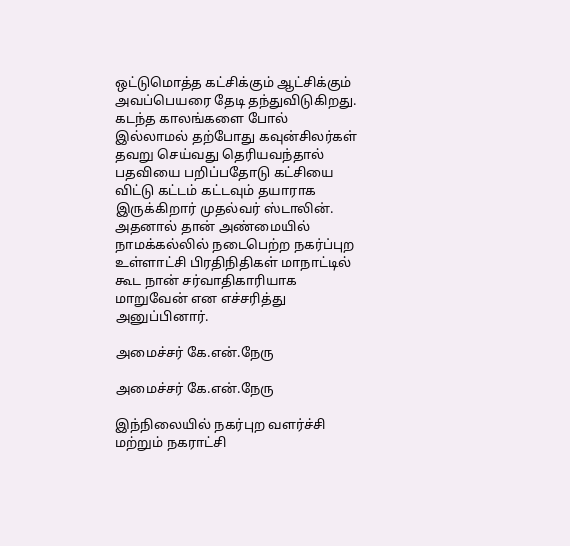ஒட்டுமொத்த கட்சிக்கும் ஆட்சிக்கும் அவப்பெயரை தேடி தந்துவிடுகிறது. கடந்த காலங்களை போல் இல்லாமல் தற்போது கவுன்சிலர்கள் தவறு செய்வது தெரியவந்தால் பதவியை பறிப்பதோடு கட்சியை விட்டு கட்டம் கட்டவும் தயாராக இருக்கிறார் முதல்வர் ஸ்டாலின். அதனால் தான் அண்மையில் நாமக்கல்லில் நடைபெற்ற நகர்ப்புற உள்ளாட்சி பிரதிநிதிகள் மாநாட்டில் கூட நான் சர்வாதிகாரியாக மாறுவேன் என எச்சரித்து அனுப்பினார்.

அமைச்சர் கே.என்.நேரு

அமைச்சர் கே.என்.நேரு

இந்நிலையில் நகர்புற வளர்ச்சி மற்றும் நகராட்சி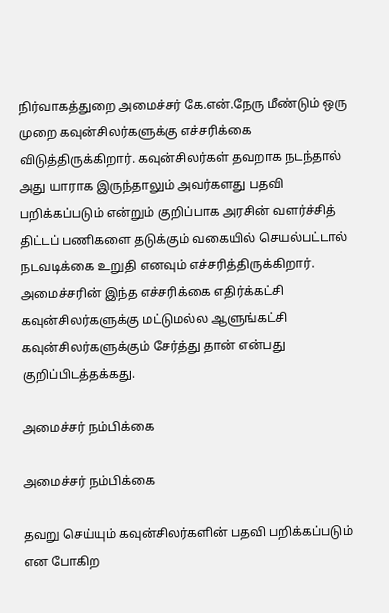நிர்வாகத்துறை அமைச்சர் கே.என்.நேரு மீண்டும் ஒரு முறை கவுன்சிலர்களுக்கு எச்சரிக்கை விடுத்திருக்கிறார். கவுன்சிலர்கள் தவறாக நடந்தால் அது யாராக இருந்தாலும் அவர்களது பதவி பறிக்கப்படும் என்றும் குறிப்பாக அரசின் வளர்ச்சித் திட்டப் பணிகளை தடுக்கும் வகையில் செயல்பட்டால் நடவடிக்கை உறுதி எனவும் எச்சரித்திருக்கிறார். அமைச்சரின் இந்த எச்சரிக்கை எதிர்க்கட்சி கவுன்சிலர்களுக்கு மட்டுமல்ல ஆளுங்கட்சி கவுன்சிலர்களுக்கும் சேர்த்து தான் என்பது குறிப்பிடத்தக்கது.

அமைச்சர் நம்பிக்கை

அமைச்சர் நம்பிக்கை

தவறு செய்யும் கவுன்சிலர்களின் பதவி பறிக்கப்படும் என போகிற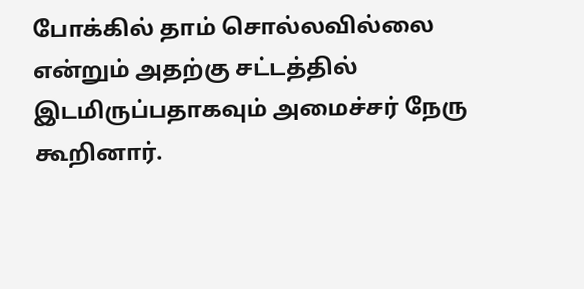போக்கில் தாம் சொல்லவில்லை என்றும் அதற்கு சட்டத்தில் இடமிருப்பதாகவும் அமைச்சர் நேரு கூறினார்.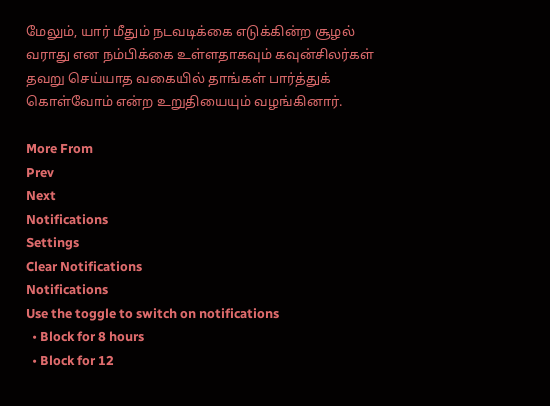மேலும், யார் மீதும் நடவடிக்கை எடுக்கின்ற சூழல் வராது என நம்பிக்கை உள்ளதாகவும் கவுன்சிலர்கள் தவறு செய்யாத வகையில் தாங்கள் பார்த்துக் கொள்வோம் என்ற உறுதியையும் வழங்கினார்.

More From
Prev
Next
Notifications
Settings
Clear Notifications
Notifications
Use the toggle to switch on notifications
  • Block for 8 hours
  • Block for 12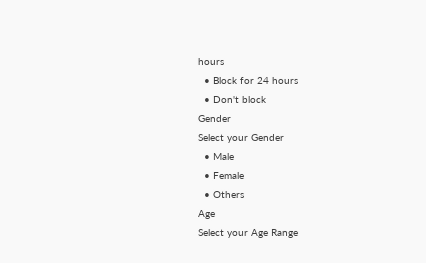hours
  • Block for 24 hours
  • Don't block
Gender
Select your Gender
  • Male
  • Female
  • Others
Age
Select your Age Range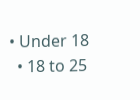• Under 18
  • 18 to 25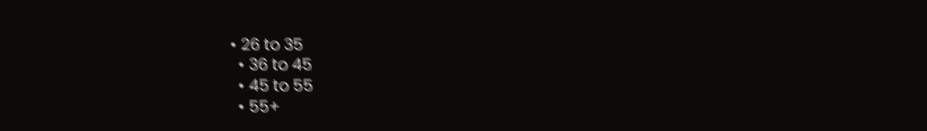• 26 to 35
  • 36 to 45
  • 45 to 55
  • 55+